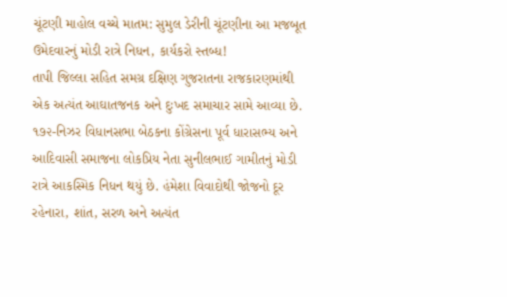ચૂંટણી માહોલ વચ્ચે માતમ: સુમુલ ડેરીની ચૂંટણીના આ મજબૂત ઉમેદવારનું મોડી રાત્રે નિધન, કાર્યકરો સ્તબ્ધ!
તાપી જિલ્લા સહિત સમગ્ર દક્ષિણ ગુજરાતના રાજકારણમાંથી એક અત્યંત આઘાતજનક અને દુઃખદ સમાચાર સામે આવ્યા છે. ૧૭૨-નિઝર વિધાનસભા બેઠકના કોંગ્રેસના પૂર્વ ધારાસભ્ય અને આદિવાસી સમાજના લોકપ્રિય નેતા સુનીલભાઈ ગામીતનું મોડી રાત્રે આકસ્મિક નિધન થયું છે. હંમેશા વિવાદોથી જોજનો દૂર રહેનારા, શાંત, સરળ અને અત્યંત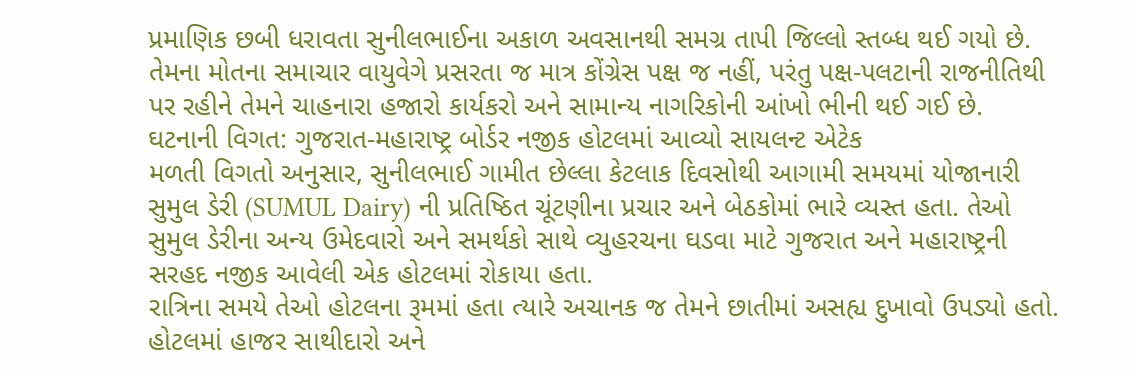પ્રમાણિક છબી ધરાવતા સુનીલભાઈના અકાળ અવસાનથી સમગ્ર તાપી જિલ્લો સ્તબ્ધ થઈ ગયો છે. તેમના મોતના સમાચાર વાયુવેગે પ્રસરતા જ માત્ર કોંગ્રેસ પક્ષ જ નહીં, પરંતુ પક્ષ-પલટાની રાજનીતિથી પર રહીને તેમને ચાહનારા હજારો કાર્યકરો અને સામાન્ય નાગરિકોની આંખો ભીની થઈ ગઈ છે.
ઘટનાની વિગત: ગુજરાત-મહારાષ્ટ્ર બોર્ડર નજીક હોટલમાં આવ્યો સાયલન્ટ એટેક
મળતી વિગતો અનુસાર, સુનીલભાઈ ગામીત છેલ્લા કેટલાક દિવસોથી આગામી સમયમાં યોજાનારી સુમુલ ડેરી (SUMUL Dairy) ની પ્રતિષ્ઠિત ચૂંટણીના પ્રચાર અને બેઠકોમાં ભારે વ્યસ્ત હતા. તેઓ સુમુલ ડેરીના અન્ય ઉમેદવારો અને સમર્થકો સાથે વ્યુહરચના ઘડવા માટે ગુજરાત અને મહારાષ્ટ્રની સરહદ નજીક આવેલી એક હોટલમાં રોકાયા હતા.
રાત્રિના સમયે તેઓ હોટલના રૂમમાં હતા ત્યારે અચાનક જ તેમને છાતીમાં અસહ્ય દુખાવો ઉપડ્યો હતો. હોટલમાં હાજર સાથીદારો અને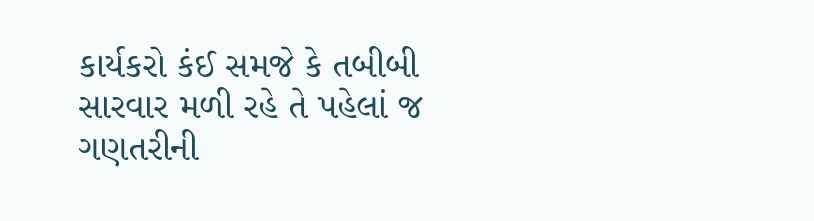કાર્યકરો કંઈ સમજે કે તબીબી સારવાર મળી રહે તે પહેલાં જ ગણતરીની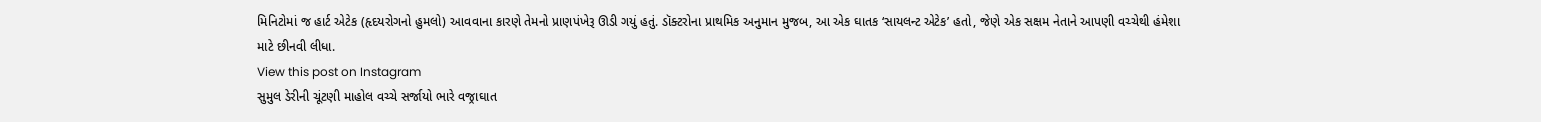મિનિટોમાં જ હાર્ટ એટેક (હૃદયરોગનો હુમલો) આવવાના કારણે તેમનો પ્રાણપંખેરૂ ઊડી ગયું હતું. ડૉક્ટરોના પ્રાથમિક અનુમાન મુજબ, આ એક ઘાતક ‘સાયલન્ટ એટેક’ હતો, જેણે એક સક્ષમ નેતાને આપણી વચ્ચેથી હંમેશા માટે છીનવી લીધા.
View this post on Instagram
સુમુલ ડેરીની ચૂંટણી માહોલ વચ્ચે સર્જાયો ભારે વજ્રાઘાત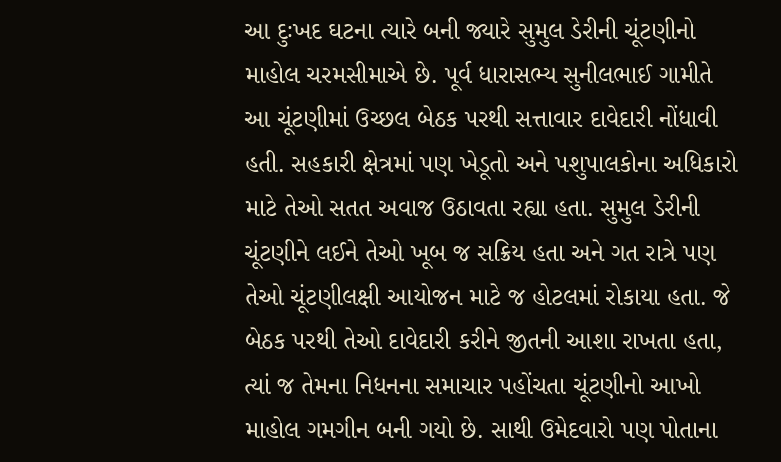આ દુઃખદ ઘટના ત્યારે બની જ્યારે સુમુલ ડેરીની ચૂંટણીનો માહોલ ચરમસીમાએ છે. પૂર્વ ધારાસભ્ય સુનીલભાઈ ગામીતે આ ચૂંટણીમાં ઉચ્છલ બેઠક પરથી સત્તાવાર દાવેદારી નોંધાવી હતી. સહકારી ક્ષેત્રમાં પણ ખેડૂતો અને પશુપાલકોના અધિકારો માટે તેઓ સતત અવાજ ઉઠાવતા રહ્યા હતા. સુમુલ ડેરીની ચૂંટણીને લઈને તેઓ ખૂબ જ સક્રિય હતા અને ગત રાત્રે પણ તેઓ ચૂંટણીલક્ષી આયોજન માટે જ હોટલમાં રોકાયા હતા. જે બેઠક પરથી તેઓ દાવેદારી કરીને જીતની આશા રાખતા હતા, ત્યાં જ તેમના નિધનના સમાચાર પહોંચતા ચૂંટણીનો આખો માહોલ ગમગીન બની ગયો છે. સાથી ઉમેદવારો પણ પોતાના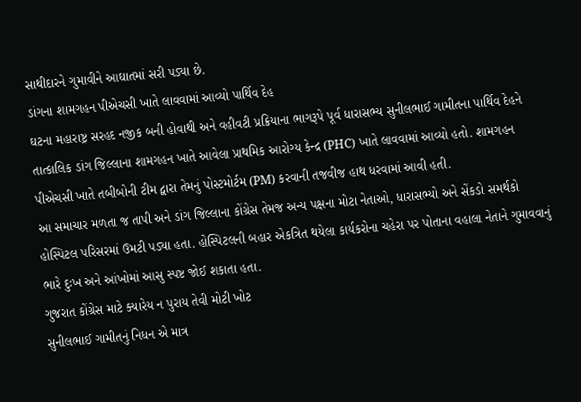સાથીદારને ગુમાવીને આઘાતમાં સરી પડ્યા છે.
ડાંગના શામગહન પીએચસી ખાતે લાવવામાં આવ્યો પાર્થિવ દેહ
ઘટના મહારાષ્ટ્ર સરહદ નજીક બની હોવાથી અને વહીવટી પ્રક્રિયાના ભાગરૂપે પૂર્વ ધારાસભ્ય સુનીલભાઈ ગામીતના પાર્થિવ દેહને તાત્કાલિક ડાંગ જિલ્લાના શામગહન ખાતે આવેલા પ્રાથમિક આરોગ્ય કેન્દ્ર (PHC) ખાતે લાવવામાં આવ્યો હતો. શામગહન પીએચસી ખાતે તબીબોની ટીમ દ્વારા તેમનું પોસ્ટમોર્ટમ (PM) કરવાની તજવીજ હાથ ધરવામાં આવી હતી.
આ સમાચાર મળતા જ તાપી અને ડાંગ જિલ્લાના કોંગ્રેસ તેમજ અન્ય પક્ષના મોટા નેતાઓ, ધારાસભ્યો અને સેંકડો સમર્થકો હોસ્પિટલ પરિસરમાં ઉમટી પડ્યા હતા. હોસ્પિટલની બહાર એકત્રિત થયેલા કાર્યકરોના ચહેરા પર પોતાના વહાલા નેતાને ગુમાવવાનું ભારે દુઃખ અને આંખોમાં આસુ સ્પષ્ટ જોઈ શકાતા હતા.
ગુજરાત કોંગ્રેસ માટે ક્યારેય ન પુરાય તેવી મોટી ખોટ
સુનીલભાઈ ગામીતનું નિધન એ માત્ર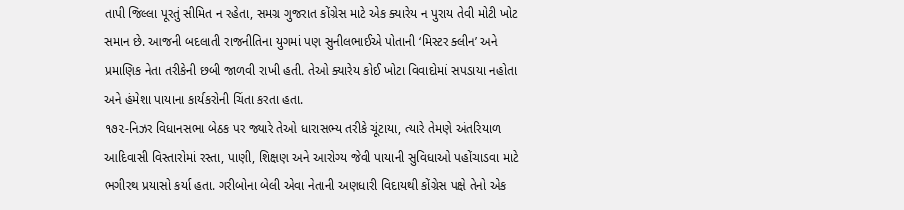તાપી જિલ્લા પૂરતું સીમિત ન રહેતા, સમગ્ર ગુજરાત કોંગ્રેસ માટે એક ક્યારેય ન પુરાય તેવી મોટી ખોટ સમાન છે. આજની બદલાતી રાજનીતિના યુગમાં પણ સુનીલભાઈએ પોતાની ‘મિસ્ટર ક્લીન’ અને પ્રમાણિક નેતા તરીકેની છબી જાળવી રાખી હતી. તેઓ ક્યારેય કોઈ ખોટા વિવાદોમાં સપડાયા નહોતા અને હંમેશા પાયાના કાર્યકરોની ચિંતા કરતા હતા.
૧૭૨-નિઝર વિધાનસભા બેઠક પર જ્યારે તેઓ ધારાસભ્ય તરીકે ચૂંટાયા, ત્યારે તેમણે અંતરિયાળ આદિવાસી વિસ્તારોમાં રસ્તા, પાણી, શિક્ષણ અને આરોગ્ય જેવી પાયાની સુવિધાઓ પહોંચાડવા માટે ભગીરથ પ્રયાસો કર્યા હતા. ગરીબોના બેલી એવા નેતાની અણધારી વિદાયથી કોંગ્રેસ પક્ષે તેનો એક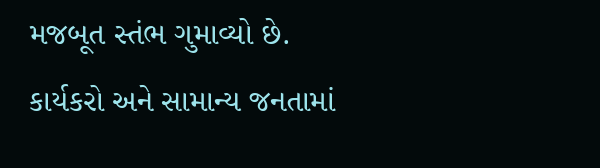મજબૂત સ્તંભ ગુમાવ્યો છે.
કાર્યકરો અને સામાન્ય જનતામાં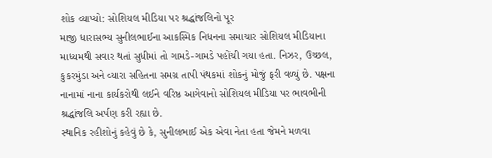શોક વ્યાપ્યો: સોશિયલ મીડિયા પર શ્રદ્ધાંજલિનો પૂર
માજી ધારાસભ્ય સુનીલભાઈના આકસ્મિક નિધનના સમાચાર સોશિયલ મીડિયાના માધ્યમથી સવાર થતાં સુધીમાં તો ગામડે-ગામડે પહોંચી ગયા હતા. નિઝર, ઉચ્છલ, કુકરમુંડા અને વ્યારા સહિતના સમગ્ર તાપી પંથકમાં શોકનું મોજું ફરી વળ્યું છે. પક્ષના નાનામાં નાના કાર્યકરોથી લઈને વરિષ્ઠ આગેવાનો સોશિયલ મીડિયા પર ભાવભીની શ્રદ્ધાંજલિ અર્પણ કરી રહ્યા છે.
સ્થાનિક રહીશોનું કહેવું છે કે, સુનીલભાઈ એક એવા નેતા હતા જેમને મળવા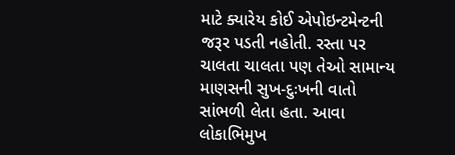માટે ક્યારેય કોઈ એપોઇન્ટમેન્ટની જરૂર પડતી નહોતી. રસ્તા પર ચાલતા ચાલતા પણ તેઓ સામાન્ય માણસની સુખ-દુઃખની વાતો સાંભળી લેતા હતા. આવા લોકાભિમુખ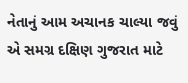નેતાનું આમ અચાનક ચાલ્યા જવું એ સમગ્ર દક્ષિણ ગુજરાત માટે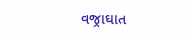વજ્રાઘાત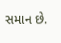સમાન છે.